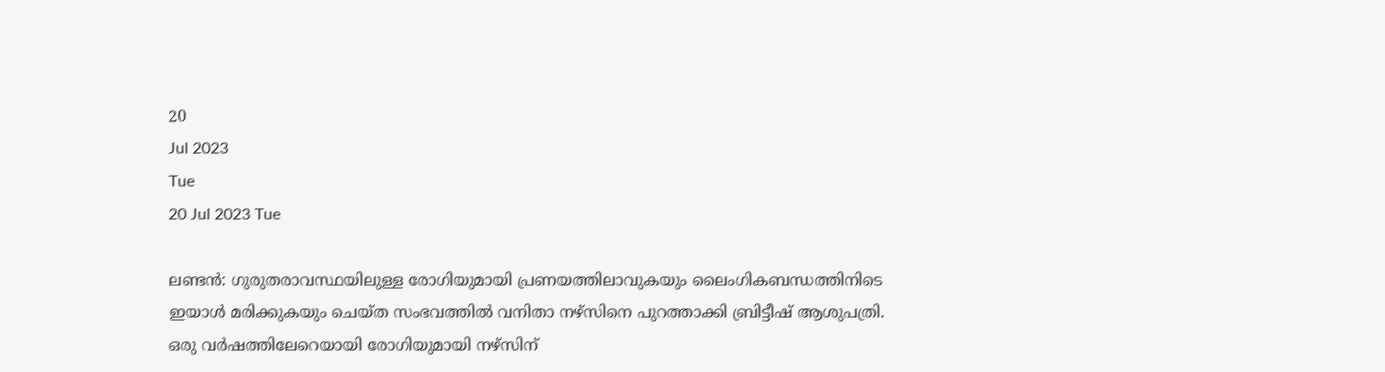20
Jul 2023
Tue
20 Jul 2023 Tue

ലണ്ടന്‍: ഗുരുതരാവസ്ഥയിലുള്ള രോഗിയുമായി പ്രണയത്തിലാവുകയും ലൈംഗികബന്ധത്തിനിടെ ഇയാള്‍ മരിക്കുകയും ചെയ്ത സംഭവത്തില്‍ വനിതാ നഴ്‌സിനെ പുറത്താക്കി ബ്രിട്ടീഷ് ആശുപത്രി. ഒരു വര്‍ഷത്തിലേറെയായി രോഗിയുമായി നഴ്‌സിന്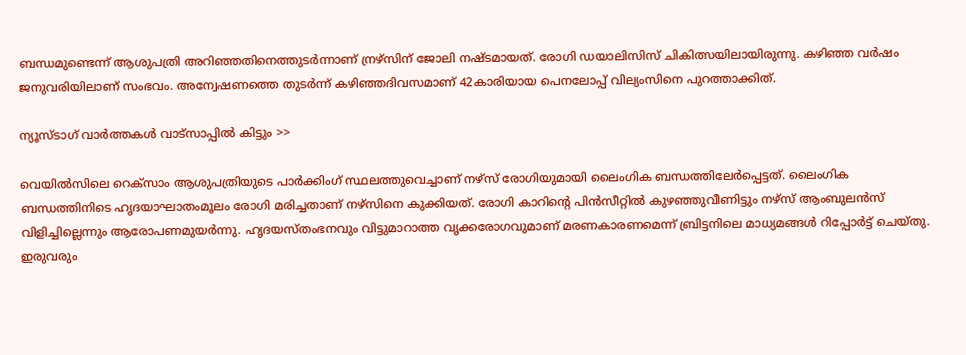ബന്ധമുണ്ടെന്ന് ആശുപത്രി അറിഞ്ഞതിനെത്തുടര്‍ന്നാണ് ന്രഴ്‌സിന് ജോലി നഷ്ടമായത്. രോഗി ഡയാലിസിസ് ചികിത്സയിലായിരുന്നു. കഴിഞ്ഞ വര്‍ഷം ജനുവരിയിലാണ് സംഭവം. അന്വേഷണത്തെ തുടര്‍ന്ന് കഴിഞ്ഞദിവസമാണ് 42കാരിയായ പെനലോപ്പ് വില്യംസിനെ പുറത്താക്കിത്.

ന്യൂസ്ടാഗ് വാര്‍ത്തകള്‍ വാട്‌സാപ്പില്‍ കിട്ടും >>

വെയില്‍സിലെ റെക്‌സാം ആശുപത്രിയുടെ പാര്‍ക്കിംഗ് സ്ഥലത്തുവെച്ചാണ് നഴ്‌സ് രോഗിയുമായി ലൈംഗിക ബന്ധത്തിലേര്‍പ്പെട്ടത്. ലൈംഗിക ബന്ധത്തിനിടെ ഹൃദയാഘാതംമൂലം രോഗി മരിച്ചതാണ് നഴ്‌സിനെ കുക്കിയത്. രോഗി കാറിന്റെ പിന്‍സീറ്റില്‍ കുഴഞ്ഞുവീണിട്ടും നഴ്‌സ് ആംബുലന്‍സ് വിളിച്ചില്ലെന്നും ആരോപണമുയര്‍ന്നു. ഹൃദയസ്തംഭനവും വിട്ടുമാറാത്ത വൃക്കരോഗവുമാണ് മരണകാരണമെന്ന് ബ്രിട്ടനിലെ മാധ്യമങ്ങള്‍ റിപ്പോര്‍ട്ട് ചെയ്തു. ഇരുവരും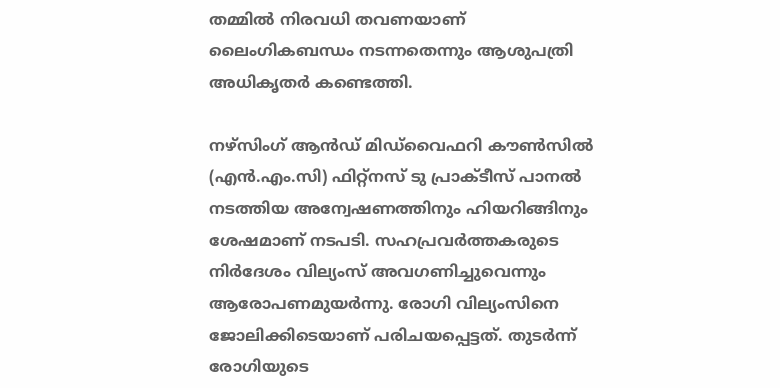തമ്മില്‍ നിരവധി തവണയാണ് ലൈംഗികബന്ധം നടന്നതെന്നും ആശുപത്രി അധികൃതര്‍ കണ്ടെത്തി.

നഴ്‌സിംഗ് ആന്‍ഡ് മിഡ്‌വൈഫറി കൗണ്‍സില്‍ (എന്‍.എം.സി) ഫിറ്റ്‌നസ് ടു പ്രാക്ടീസ് പാനല്‍ നടത്തിയ അന്വേഷണത്തിനും ഹിയറിങ്ങിനും ശേഷമാണ് നടപടി. സഹപ്രവര്‍ത്തകരുടെ നിര്‍ദേശം വില്യംസ് അവഗണിച്ചുവെന്നും ആരോപണമുയര്‍ന്നു. രോഗി വില്യംസിനെ ജോലിക്കിടെയാണ് പരിചയപ്പെട്ടത്. തുടര്‍ന്ന് രോഗിയുടെ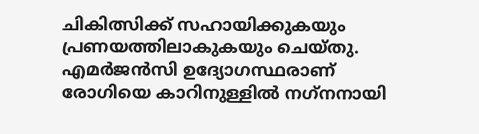ചികിത്സിക്ക് സഹായിക്കുകയും പ്രണയത്തിലാകുകയും ചെയ്തു. എമര്‍ജന്‍സി ഉദ്യോഗസ്ഥരാണ് രോഗിയെ കാറിനുള്ളില്‍ നഗ്‌നനായി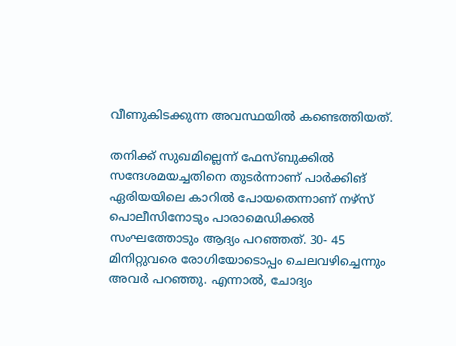വീണുകിടക്കുന്ന അവസ്ഥയില്‍ കണ്ടെത്തിയത്.

തനിക്ക് സുഖമില്ലെന്ന് ഫേസ്ബുക്കില്‍ സന്ദേശമയച്ചതിനെ തുടര്‍ന്നാണ് പാര്‍ക്കിങ് ഏരിയയിലെ കാറില്‍ പോയതെന്നാണ് നഴ്‌സ് പൊലീസിനോടും പാരാമെഡിക്കല്‍ സംഘത്തോടും ആദ്യം പറഞ്ഞത്. 30- 45 മിനിറ്റുവരെ രോഗിയോടൊപ്പം ചെലവഴിച്ചെന്നും അവര്‍ പറഞ്ഞു. എന്നാല്‍, ചോദ്യം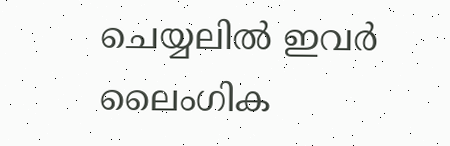ചെയ്യലില്‍ ഇവര്‍ ലൈംഗിക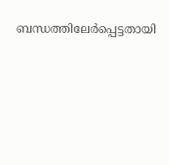ബന്ധത്തിലേര്‍പ്പെട്ടതായി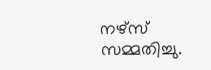നഴ്‌സ് സമ്മതിച്ചു.